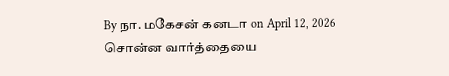By நா. மகேசன் கனடா on April 12, 2026
சொன்ன வார்த்தையை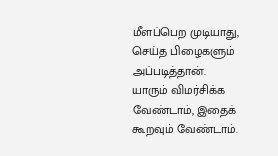மீளப்பெற முடியாது, செய்த பிழைகளும் அப்படித்தான்.
யாரும் விமர்சிக்க வேண்டாம், இதைக் கூறவும் வேண்டாம்.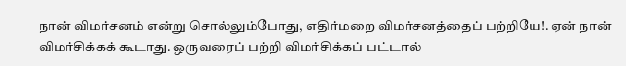நான் விமர்சனம் என்று சொல்லும்போது, எதிர்மறை விமர்சனத்தைப் பற்றியே!. ஏன் நான் விமர்சிக்கக் கூடாது. ஒருவரைப் பற்றி விமர்சிக்கப் பட்டால்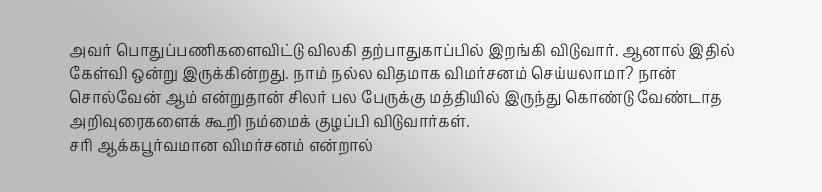அவர் பொதுப்பணிகளைவிட்டு விலகி தற்பாதுகாப்பில் இறங்கி விடுவார். ஆனால் இதில் கேள்வி ஒன்று இருக்கின்றது. நாம் நல்ல விதமாக விமர்சனம் செய்யலாமா? நான் சொல்வேன் ஆம் என்றுதான் சிலர் பல பேருக்கு மத்தியில் இருந்து கொண்டு வேண்டாத அறிவுரைகளைக் கூறி நம்மைக் குழப்பி விடுவார்கள்.
சரி ஆக்கபூர்வமான விமர்சனம் என்றால்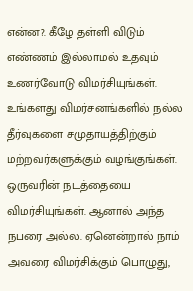என்ன?. கீழே தள்ளி விடும் எண்ணம் இல்லாமல் உதவும் உணர்வோடு விமர்சியுங்கள். உங்களது விமர்சனங்களில் நல்ல தீர்வுகளை சமுதாயத்திற்கும் மற்றவர்களுக்கும் வழங்குங்கள். ஒருவரின் நடத்தையை விமர்சியுங்கள். ஆனால் அந்த நபரை அல்ல. ஏனென்றால் நாம் அவரை விமர்சிக்கும் பொழுது,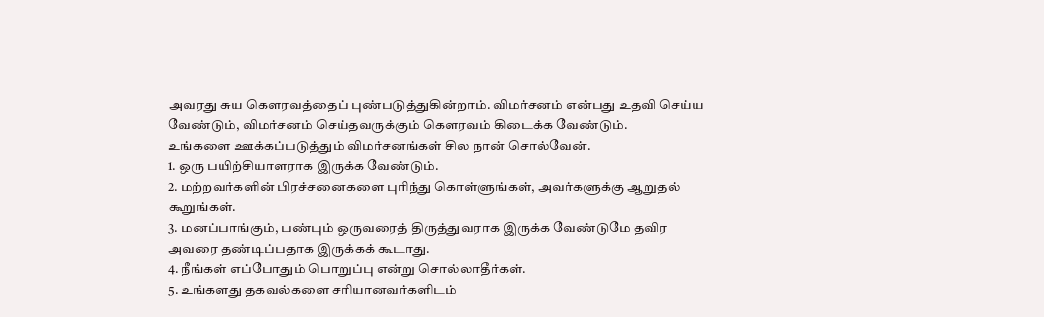அவரது சுய கெளரவத்தைப் புண்படுத்துகின்றாம். விமர்சனம் என்பது உதவி செய்ய வேண்டும், விமர்சனம் செய்தவருக்கும் கெளரவம் கிடைக்க வேண்டும்.
உங்களை ஊக்கப்படுத்தும் விமர்சனங்கள் சில நான் சொல்வேன்.
1. ஒரு பயிற்சியாளராக இருக்க வேண்டும்.
2. மற்றவர்களின் பிரச்சனைகளை புரிந்து கொள்ளுங்கள், அவர்களுக்கு ஆறுதல் கூறுங்கள்.
3. மனப்பாங்கும், பண்பும் ஒருவரைத் திருத்துவராக இருக்க வேண்டுமே தவிர அவரை தண்டிப்பதாக இருக்கக் கூடாது.
4. நீங்கள் எப்போதும் பொறுப்பு என்று சொல்லாதீர்கள்.
5. உங்களது தகவல்களை சரியானவர்களிடம்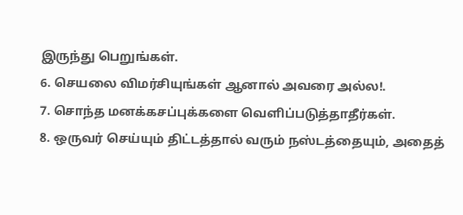இருந்து பெறுங்கள்.
6. செயலை விமர்சியுங்கள் ஆனால் அவரை அல்ல!.
7. சொந்த மனக்கசப்புக்களை வெளிப்படுத்தாதீர்கள்.
8. ஒருவர் செய்யும் திட்டத்தால் வரும் நஸ்டத்தையும், அதைத்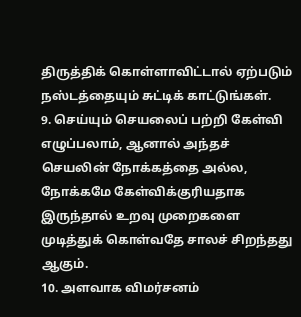திருத்திக் கொள்ளாவிட்டால் ஏற்படும் நஸ்டத்தையும் சுட்டிக் காட்டுங்கள்.
9. செய்யும் செயலைப் பற்றி கேள்வி எழுப்பலாம், ஆனால் அந்தச் செயலின் நோக்கத்தை அல்ல, நோக்கமே கேள்விக்குரியதாக இருந்தால் உறவு முறைகளை முடித்துக் கொள்வதே சாலச் சிறந்தது ஆகும்.
10. அளவாக விமர்சனம்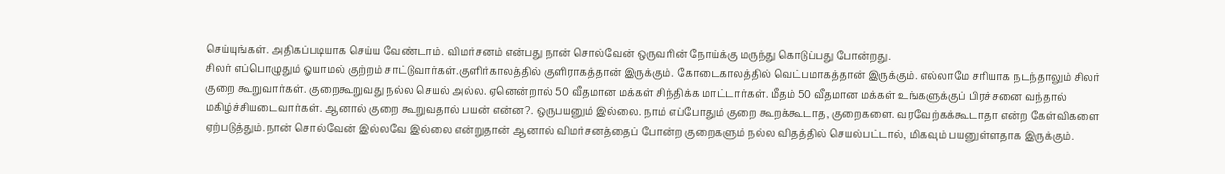செய்யுங்கள். அதிகப்படியாக செய்ய வேண்டாம். விமர்சனம் என்பது நான் சொல்வேன் ஒருவரின் நோய்க்கு மருந்து கொடுப்பது போன்றது.
சிலர் எப்பொழுதும் ஓயாமல் குற்றம் சாட்டுவார்கள்.குளிர்காலத்தில் குளிராகத்தான் இருக்கும். கோடைகாலத்தில் வெட்பமாகத்தான் இருக்கும். எல்லாமே சரியாக நடந்தாலும் சிலர் குறை கூறுவார்கள். குறைகூறுவது நல்ல செயல் அல்ல. ஏனென்றால் 50 வீதமான மக்கள் சிந்திக்க மாட்டார்கள். மீதம் 50 வீதமான மக்கள் உங்களுக்குப் பிரச்சனை வந்தால் மகிழ்ச்சியடைவார்கள். ஆனால் குறை கூறுவதால் பயன் என்ன?. ஒருபயனும் இல்லை. நாம் எப்போதும் குறை கூறக்கூடாத, குறைகளை. வரவேற்கக்கூடாதா என்ற கேள்விகளை ஏற்படுத்தும்.நான் சொல்வேன் இல்லவே இல்லை என்றுதான் ஆனால் விமர்சனத்தைப் போன்ற குறைகளும் நல்ல விதத்தில் செயல்பட்டால், மிகவும் பயனுள்ளதாக இருக்கும்.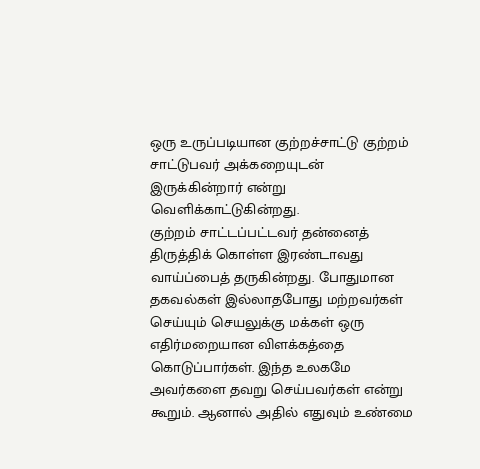ஒரு உருப்படியான குற்றச்சாட்டு குற்றம் சாட்டுபவர் அக்கறையுடன் இருக்கின்றார் என்று வெளிக்காட்டுகின்றது.
குற்றம் சாட்டப்பட்டவர் தன்னைத் திருத்திக் கொள்ள இரண்டாவது வாய்ப்பைத் தருகின்றது. போதுமான தகவல்கள் இல்லாதபோது மற்றவர்கள் செய்யும் செயலுக்கு மக்கள் ஒரு எதிர்மறையான விளக்கத்தை கொடுப்பார்கள். இந்த உலகமே அவர்களை தவறு செய்பவர்கள் என்று கூறும். ஆனால் அதில் எதுவும் உண்மை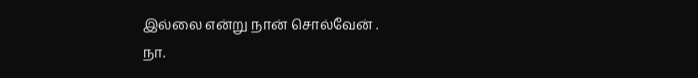இல்லை என்று நான் சொல்வேன் .
நா.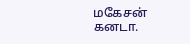மகேசன்
கனடா.